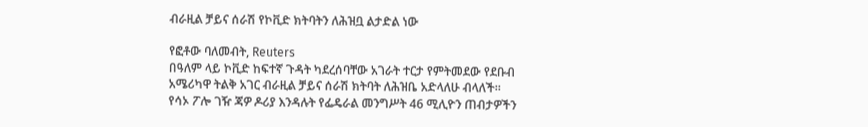ብራዚል ቻይና ሰራሽ የኮቪድ ክትባትን ለሕዝቧ ልታድል ነው

የፎቶው ባለመብት, Reuters
በዓለም ላይ ኮቪድ ከፍተኛ ጉዳት ካደረሰባቸው አገራት ተርታ የምትመደው የደቡብ አሜሪካዋ ትልቅ አገር ብራዚል ቻይና ሰራሽ ክትባት ለሕዝቤ አድላለሁ ብላለች።
የሳኦ ፖሎ ገዥ ጃዎ ዶሪያ እንዳሉት የፌዴራል መንግሥት 46 ሚሊዮን ጠብታዎችን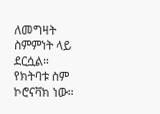ለመግዛት ስምምነት ላይ ደርሷል። የክትባቱ ስም ኮሮናቫክ ነው።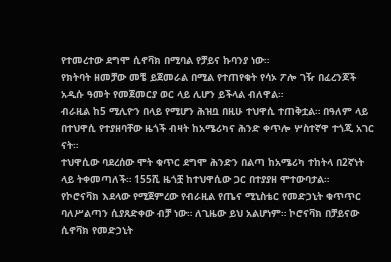የተመረተው ደግሞ ሲኖቫክ በሚባል የቻይና ኩባንያ ነው።
የክትባት ዘመቻው መቼ ይጀመራል በሚል የተጠየቁት የሳኦ ፖሎ ገዥ በፈረንጆች አዲሱ ዓመት የመጀመርያ ወር ላይ ሊሆን ይችላል ብለዋል።
ብራዚል ከ5 ሚሊዮን በላይ የሚሆን ሕዝቧ በዚሁ ተህዋሲ ተጠቅቷል። በዓለም ላይ በተህዋሲ የተያዘባቸው ዜጎች ብዛት ከአሜሪካና ሕንድ ቀጥሎ ሦስተኛዋ ተጎጂ አገር ናት።
ተህዋሲው ባደረሰው ሞት ቁጥር ደግሞ ሕንድን በልጣ ከአሜሪካ ተከትላ በ2ኛነት ላይ ትቀመጣለች። 155ሺ ዜጎቿ ከተህዋሲው ጋር በተያያዘ ሞተውባታል።
የኮሮናቫክ እደላው የሚጀምረው የብራዚል የጤና ሚኒስቴር የመድኃኒት ቁጥጥር ባለሥልጣን ሲያጸድቀው ብቻ ነው። ለጊዜው ይህ አልሆነም። ኮሮናቫክ በቻይናው ሲኖቫክ የመድኃኒት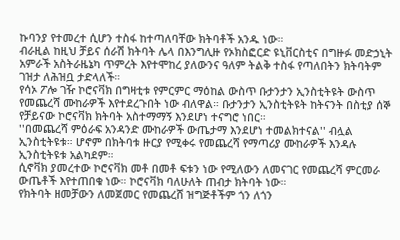ኩባንያ የተመረተ ሲሆን ተስፋ ከተጣለባቸው ክትባቶች አንዱ ነው።
ብራዚል ከዚህ ቻይና ሰራሽ ክትባት ሌላ በእንግሊዙ የኦክስፎርድ ዩኒቨርስቲና በግዙፉ መድኃኒት አምራች አስትራዜኔካ ጥምረት እየተሞከረ ያለውንና ዓለም ትልቅ ተስፋ የጣለበትን ክትባትም ገዝታ ለሕዝቧ ታድላለች።
የሳኦ ፖሎ ገዥ ኮሮናቫክ በግዛቲቱ የምርምር ማዕከል ውስጥ ቡታንታን ኢንስቲትዩት ውስጥ የመጨረሻ ሙከራዎች እየተደረጉበት ነው ብለዋል። ቡታንታን ኢንስቲትዩት ከትናንት በስቲያ ሰኞ የቻይናው ኮሮናቫክ ክትባት አስተማማኝ እንደሆነ ተናግሮ ነበር።
''በመጨረሻ ምዕራፍ አንዳንድ ሙከራዎች ውጤታማ እንደሆነ ተመልክተናል'' ብሏል ኢንስቲትዩቱ። ሆኖም በክትባቱ ዙርያ የሚቀሩ የመጨረሻ የማጣሪያ ሙከራዎች እንዳሉ ኢንስቲትዩቱ አልካደም።
ሲኖቫክ ያመረተው ኮሮናቫክ መቶ በመቶ ፍቱን ነው የሚለውን ለመናገር የመጨረሻ ምርመራ ውጤቶች እየተጠበቁ ነው። ኮሮናቫክ ባለሁለት ጠብታ ክትባት ነው።
የክትባት ዘመቻውን ለመጀመር የመጨረሸ ዝግጅቶችም ጎን ለጎን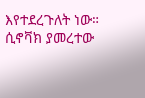እየተደረጉለት ነው። ሲኖቫክ ያመረተው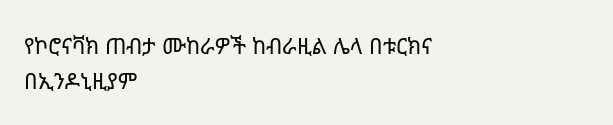የኮሮናቫክ ጠብታ ሙከራዎች ከብራዚል ሌላ በቱርክና በኢንዶኒዚያም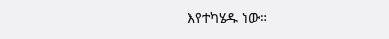እየተካሄዱ ነው።